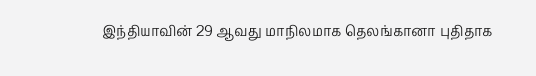இந்தியாவின் 29 ஆவது மாநிலமாக தெலங்கானா புதிதாக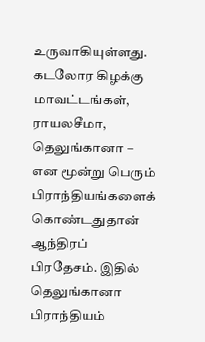உருவாகியுள்ளது. கடலோர கிழக்கு மாவட்டங்கள், ராயலசீமா, தெலுங்கானா – என மூன்று பெரும் பிராந்தியங்களைக் கொண்டதுதான் ஆந்திரப் பிரதேசம். இதில் தெலுங்கானா பிராந்தியம்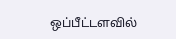ஒப்பீட்டளவில்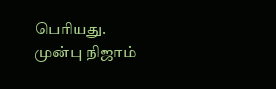பெரியது. முன்பு நிஜாம்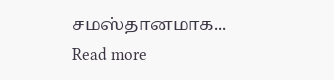சமஸ்தானமாக...
Read more